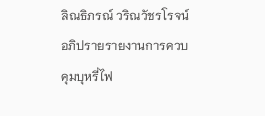ลิณธิภรณ์ วริณวัชรโรจน์ อภิปรายรายงานการควบคุมบุหรี่ไฟ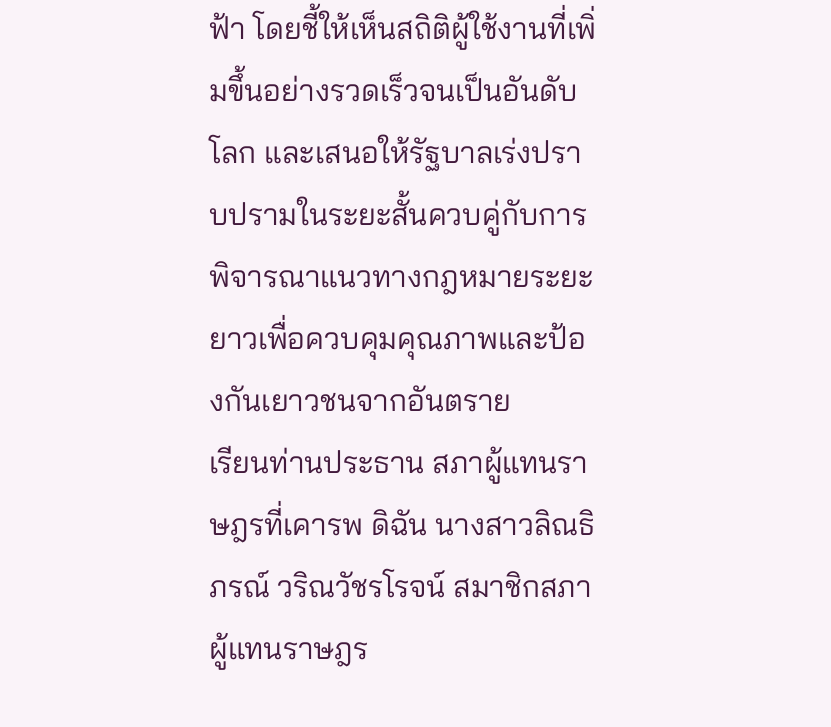ฟ้า โดยชี้ให้เห็นสถิติผู้ใช้งานที่เพิ่มขึ้นอย่างรวดเร็วจนเป็นอันดับโลก และเสนอให้รัฐบาลเร่งปราบปรามในระยะสั้นควบคู่กับการพิจารณาแนวทางกฎหมายระยะยาวเพื่อควบคุมคุณภาพและป้องกันเยาวชนจากอันตราย
เรียนท่านประธาน สภาผู้แทนราษฎรที่เคารพ ดิฉัน นางสาวลิณธิภรณ์ วริณวัชรโรจน์ สมาชิกสภาผู้แทนราษฎร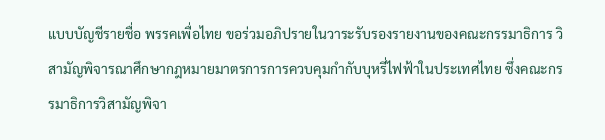แบบบัญชีรายชื่อ พรรคเพื่อไทย ขอร่วมอภิปรายในวาระรับรองรายงานของคณะกรรมาธิการ วิสามัญพิจารณาศึกษากฎหมายมาตรการการควบคุมกำกับบุหรี่ไฟฟ้าในประเทศไทย ซึ่งคณะกรรมาธิการวิสามัญพิจา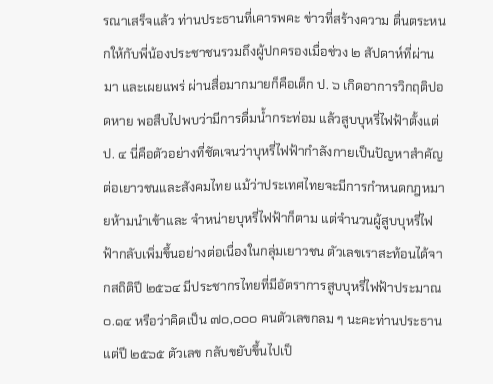รณาเสร็จแล้ว ท่านประธานที่เคารพคะ ข่าวที่สร้างความ ตื่นตระหนกให้กับพี่น้องประชาชนรวมถึงผู้ปกครองเมื่อช่วง ๒ สัปดาห์ที่ผ่านมา และเผยแพร่ ผ่านสื่อมากมายก็คือเด็ก ป. ๖ เกิดอาการวิกฤติปอดหาย พอสืบไปพบว่ามีการดื่มน้ำกระท่อม แล้วสูบบุหรี่ไฟฟ้าตั้งแต่ ป. ๔ นี่คือตัวอย่างที่ชัดเจนว่าบุหรี่ไฟฟ้ากำลังกายเป็นปัญหาสำคัญ ต่อเยาวชนและสังคมไทย แม้ว่าประเทศไทยจะมีการกำหนดกฎหมายห้ามนำเข้าและ จำหน่ายบุหรี่ไฟฟ้าก็ตาม แต่จำนวนผู้สูบบุหรี่ไฟฟ้ากลับเพิ่มขึ้นอย่างต่อเนื่องในกลุ่มเยาวชน ตัวเลขเราสะท้อนได้จากสถิติปี ๒๕๖๔ มีประชากรไทยที่มีอัตราการสูบบุหรี่ไฟฟ้าประมาณ ๐.๑๔ หรือว่าคิดเป็น ๗๐,๐๐๐ คนตัวเลขกลม ๆ นะคะท่านประธาน แต่ปี ๒๕๖๕ ตัวเลข กลับขยับขึ้นไปเป็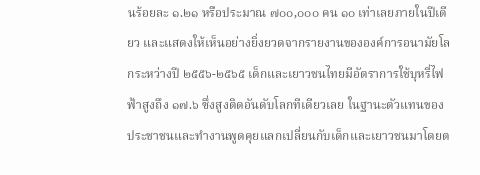นร้อยละ ๑.๒๑ หรือประมาณ ๗๐๐,๐๐๐ คน ๑๐ เท่าเลยภายในปีเดียว และแสดงให้เห็นอย่างยิ่งยวดจากรายงานขององค์การอนามัยโลกระหว่างปี ๒๕๕๖-๒๕๖๕ เด็กและเยาวชนไทยมีอัตราการใช้บุหรี่ไฟฟ้าสูงถึง ๑๗.๖ ซึ่งสูงติดอันดับโลกทีเดียวเลย ในฐานะตัวแทนของประชาชนและทำงานพูดคุยแลกเปลี่ยนกับเด็กและเยาวชนมาโดยต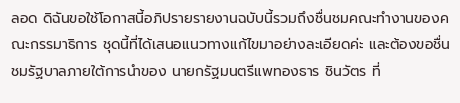ลอด ดิฉันขอใช้โอกาสนี้อภิปรายรายงานฉบับนี้รวมถึงชื่นชมคณะทำงานของคณะกรรมาธิการ ชุดนี้ที่ได้เสนอแนวทางแก้ไขมาอย่างละเอียดค่ะ และต้องขอชื่นชมรัฐบาลภายใต้การนำของ นายกรัฐมนตรีแพทองธาร ชินวัตร ที่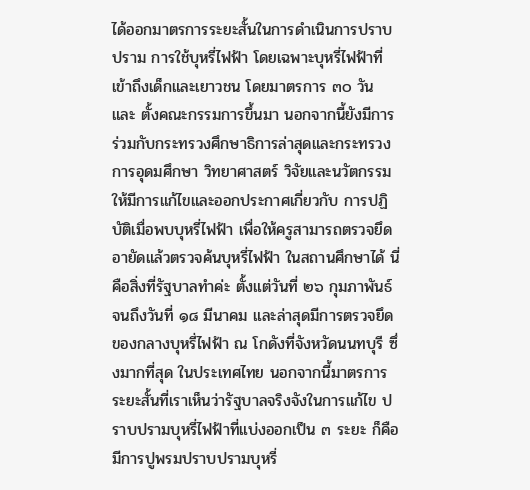ได้ออกมาตรการระยะสั้นในการดำเนินการปราบปราม การใช้บุหรี่ไฟฟ้า โดยเฉพาะบุหรี่ไฟฟ้าที่เข้าถึงเด็กและเยาวชน โดยมาตรการ ๓๐ วัน และ ตั้งคณะกรรมการขึ้นมา นอกจากนี้ยังมีการร่วมกับกระทรวงศึกษาธิการล่าสุดและกระทรวง การอุดมศึกษา วิทยาศาสตร์ วิจัยและนวัตกรรมให้มีการแก้ไขและออกประกาศเกี่ยวกับ การปฏิบัติเมื่อพบบุหรี่ไฟฟ้า เพื่อให้ครูสามารถตรวจยึดอายัดแล้วตรวจค้นบุหรี่ไฟฟ้า ในสถานศึกษาได้ นี่คือสิ่งที่รัฐบาลทำค่ะ ตั้งแต่วันที่ ๒๖ กุมภาพันธ์ จนถึงวันที่ ๑๘ มีนาคม และล่าสุดมีการตรวจยึดของกลางบุหรี่ไฟฟ้า ณ โกดังที่จังหวัดนนทบุรี ซึ่งมากที่สุด ในประเทศไทย นอกจากนี้มาตรการระยะสั้นที่เราเห็นว่ารัฐบาลจริงจังในการแก้ไข ปราบปรามบุหรี่ไฟฟ้าที่แบ่งออกเป็น ๓ ระยะ ก็คือมีการปูพรมปราบปรามบุหรี่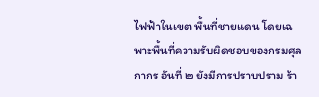ไฟฟ้าในเขต พื้นที่ชายแดน โดยเฉพาะพื้นที่ความรับผิดชอบของกรมศุลกากร อันที่ ๒ ยังมีการปราบปราม ร้า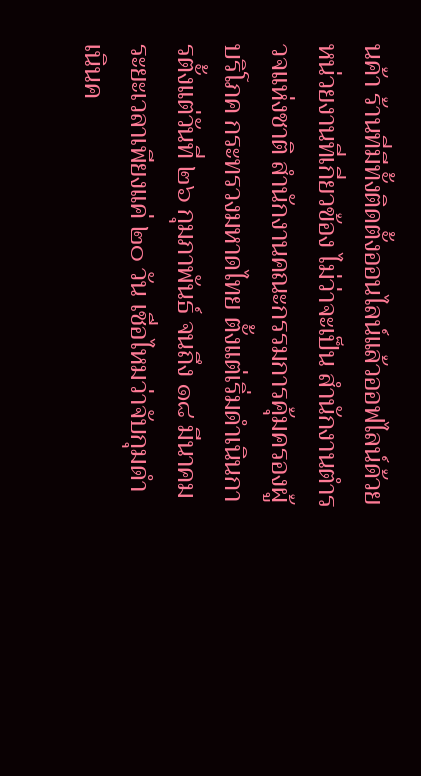นค้า ร้านที่มีทั้งติดตั้งออนไลน์แล้วออฟไลน์ด้วยหน่วยงานที่เกี่ยวข้อง ไม่ว่าจะเป็น สำนักงานตำรวจแห่งชาติ สำนักงานคณะกรรมการคุ้มครองผู้บริโภค กระทรวงมหาดไทย ตั้งแต่เริ่มดำเนินการตั้งแต่วันที่ ๒๖ กุมภาพันธ์ จนถึง ๑๘ มีนาคม ระยะเวลาเพียงแค่ ๒๐ วัน เชื่อไหมว่าจับกุมดำเนินค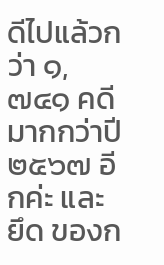ดีไปแล้วกว่า ๑,๗๔๑ คดี มากกว่าปี ๒๕๖๗ อีกค่ะ และยึด ของก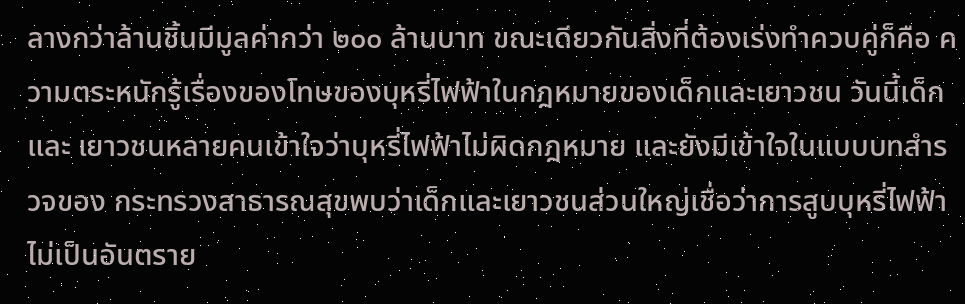ลางกว่าล้านชิ้นมีมูลค่ากว่า ๒๐๐ ล้านบาท ขณะเดียวกันสิ่งที่ต้องเร่งทำควบคู่ก็คือ ความตระหนักรู้เรื่องของโทษของบุหรี่ไฟฟ้าในกฎหมายของเด็กและเยาวชน วันนี้เด็กและ เยาวชนหลายคนเข้าใจว่าบุหรี่ไฟฟ้าไม่ผิดกฎหมาย และยังมีเข้าใจในแบบบทสำรวจของ กระทรวงสาธารณสุขพบว่าเด็กและเยาวชนส่วนใหญ่เชื่อว่าการสูบบุหรี่ไฟฟ้าไม่เป็นอันตราย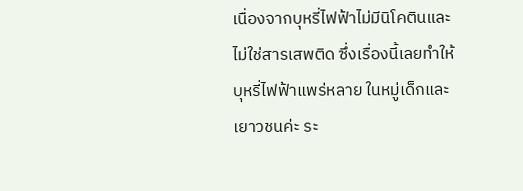เนื่องจากบุหรี่ไฟฟ้าไม่มีนิโคตินและไม่ใช่สารเสพติด ซึ่งเรื่องนี้เลยทำให้บุหรี่ไฟฟ้าแพร่หลาย ในหมู่เด็กและเยาวชนค่ะ ระ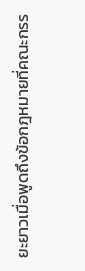ยะยาวเมื่อพูดถึงข้อกฎหมายที่คณะกรร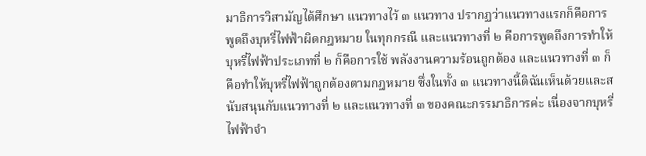มาธิการวิสามัญได้ศึกษา แนวทางไว้ ๓ แนวทาง ปรากฏว่าแนวทางแรกก็คือการพูดถึงบุหรี่ไฟฟ้าผิดกฎหมาย ในทุกกรณี และแนวทางที่ ๒ คือการพูดถึงการทำให้บุหรี่ไฟฟ้าประเภทที่ ๒ ก็คือการใช้ พลังงานความร้อนถูกต้อง และแนวทางที่ ๓ ก็คือทำให้บุหรี่ไฟฟ้าถูกต้องตามกฎหมาย ซึ่งในทั้ง ๓ แนวทางนี้ดิฉันเห็นด้วยและสนับสนุนกับแนวทางที่ ๒ และแนวทางที่ ๓ ของคณะกรรมาธิการค่ะ เนื่องจากบุหรี่ไฟฟ้าจำ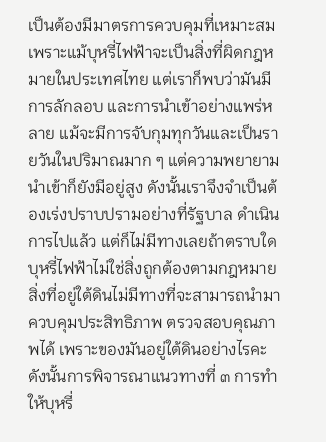เป็นต้องมีมาตรการควบคุมที่เหมาะสม เพราะแม้บุหรี่ไฟฟ้าจะเป็นสิ่งที่ผิดกฎหมายในประเทศไทย แต่เราก็พบว่ามันมีการลักลอบ และการนำเข้าอย่างแพร่หลาย แม้จะมีการจับกุมทุกวันและเป็นรายวันในปริมาณมาก ๆ แต่ความพยายามนำเข้าก็ยังมีอยู่สูง ดังนั้นเราจึงจำเป็นต้องเร่งปราบปรามอย่างที่รัฐบาล ดำเนินการไปแล้ว แต่ก็ไม่มีทางเลยถ้าตราบใดบุหรี่ไฟฟ้าไม่ใช่สิ่งถูกต้องตามกฎหมาย สิ่งที่อยู่ใต้ดินไม่มีทางที่จะสามารถนำมาควบคุมประสิทธิภาพ ตรวจสอบคุณภาพได้ เพราะของมันอยู่ใต้ดินอย่างไรคะ ดังนั้นการพิจารณาแนวทางที่ ๓ การทำให้บุหรี่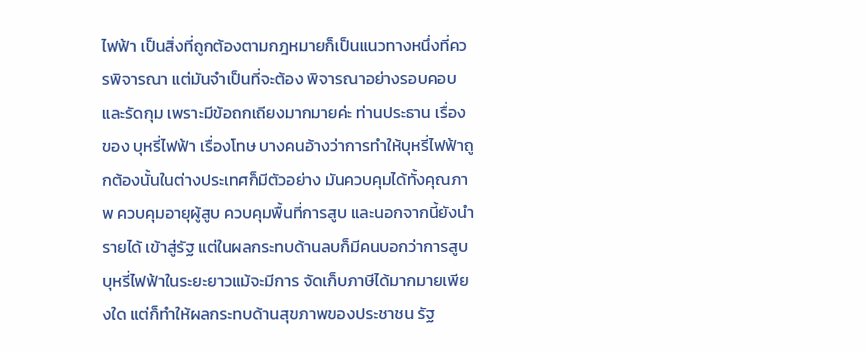ไฟฟ้า เป็นสิ่งที่ถูกต้องตามกฎหมายก็เป็นแนวทางหนึ่งที่ควรพิจารณา แต่มันจำเป็นที่จะต้อง พิจารณาอย่างรอบคอบและรัดกุม เพราะมีข้อถกเถียงมากมายค่ะ ท่านประธาน เรื่องของ บุหรี่ไฟฟ้า เรื่องโทษ บางคนอ้างว่าการทำให้บุหรี่ไฟฟ้าถูกต้องนั้นในต่างประเทศก็มีตัวอย่าง มันควบคุมได้ทั้งคุณภาพ ควบคุมอายุผู้สูบ ควบคุมพื้นที่การสูบ และนอกจากนี้ยังนำรายได้ เข้าสู่รัฐ แต่ในผลกระทบด้านลบก็มีคนบอกว่าการสูบบุหรี่ไฟฟ้าในระยะยาวแม้จะมีการ จัดเก็บภาษีได้มากมายเพียงใด แต่ก็ทำให้ผลกระทบด้านสุขภาพของประชาชน รัฐ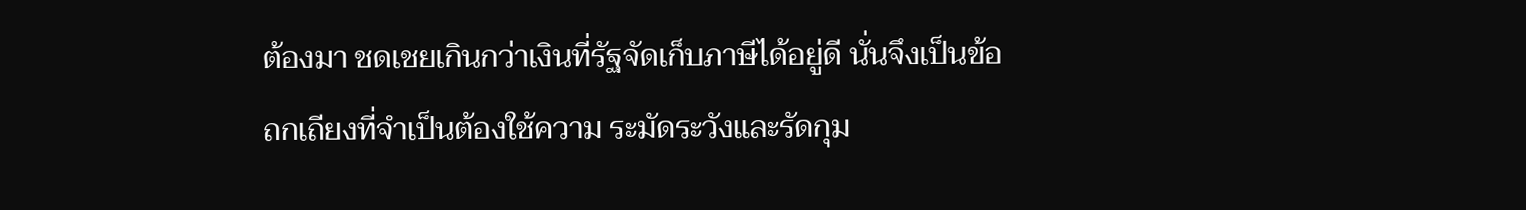ต้องมา ชดเชยเกินกว่าเงินที่รัฐจัดเก็บภาษีได้อยู่ดี นั่นจึงเป็นข้อถกเถียงที่จำเป็นต้องใช้ความ ระมัดระวังและรัดกุม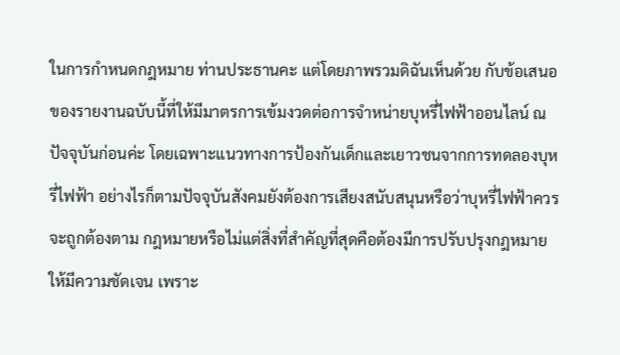ในการกำหนดกฎหมาย ท่านประธานคะ แต่โดยภาพรวมดิฉันเห็นด้วย กับข้อเสนอของรายงานฉบับนี้ที่ให้มีมาตรการเข้มงวดต่อการจำหน่ายบุหรี่ไฟฟ้าออนไลน์ ณ ปัจจุบันก่อนค่ะ โดยเฉพาะแนวทางการป้องกันเด็กและเยาวชนจากการทดลองบุหรี่ไฟฟ้า อย่างไรก็ตามปัจจุบันสังคมยังต้องการเสียงสนับสนุนหรือว่าบุหรี่ไฟฟ้าควรจะถูกต้องตาม กฎหมายหรือไม่แต่สิ่งที่สำคัญที่สุดคือต้องมีการปรับปรุงกฎหมายให้มีความชัดเจน เพราะ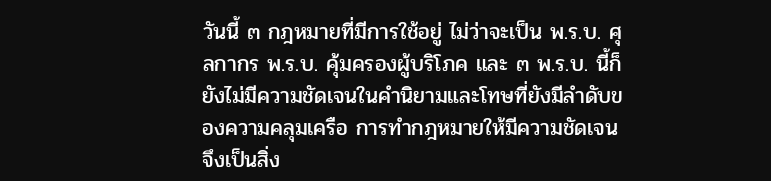วันนี้ ๓ กฎหมายที่มีการใช้อยู่ ไม่ว่าจะเป็น พ.ร.บ. ศุลกากร พ.ร.บ. คุ้มครองผู้บริโภค และ ๓ พ.ร.บ. นี้ก็ยังไม่มีความชัดเจนในคำนิยามและโทษที่ยังมีลำดับของความคลุมเครือ การทำกฎหมายให้มีความชัดเจนจึงเป็นสิ่ง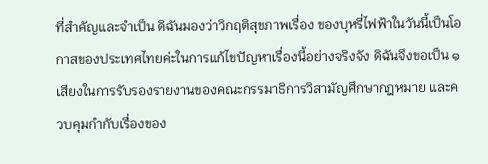ที่สำคัญและจำเป็น ดิฉันมองว่าวิกฤติสุขภาพเรื่อง ของบุหรี่ไฟฟ้าในวันนี้เป็นโอกาสของประเทศไทยค่ะในการแก้ไขปัญหาเรื่องนี้อย่างจริงจัง ดิฉันจึงขอเป็น ๑ เสียงในการรับรองรายงานของคณะกรรมาธิการวิสามัญศึกษากฎหมาย และควบคุมกำกับเรื่องของ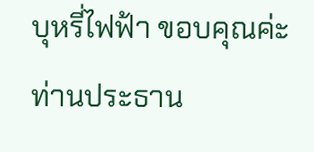บุหรี่ไฟฟ้า ขอบคุณค่ะท่านประธาน